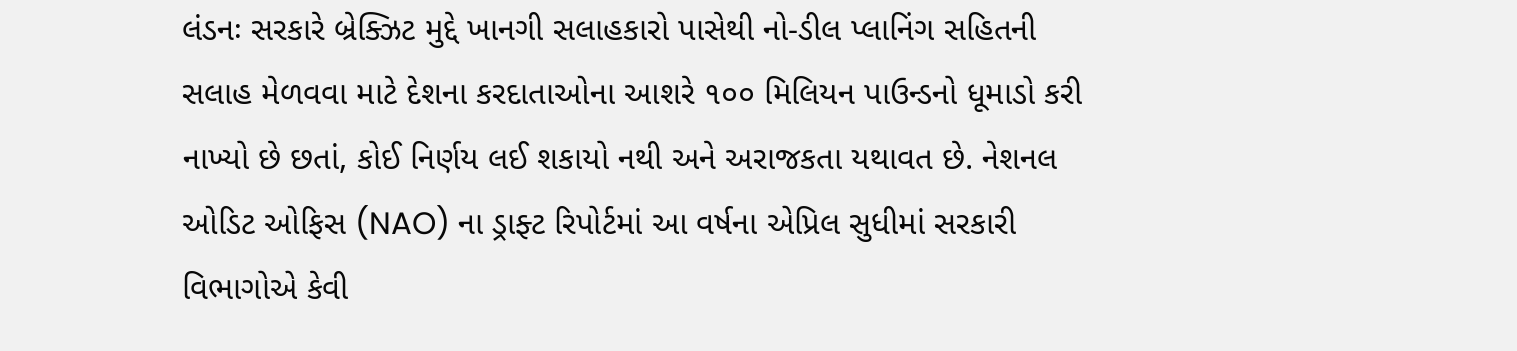લંડનઃ સરકારે બ્રેક્ઝિટ મુદ્દે ખાનગી સલાહકારો પાસેથી નો-ડીલ પ્લાનિંગ સહિતની સલાહ મેળવવા માટે દેશના કરદાતાઓના આશરે ૧૦૦ મિલિયન પાઉન્ડનો ધૂમાડો કરી નાખ્યો છે છતાં, કોઈ નિર્ણય લઈ શકાયો નથી અને અરાજકતા યથાવત છે. નેશનલ ઓડિટ ઓફિસ (NAO) ના ડ્રાફ્ટ રિપોર્ટમાં આ વર્ષના એપ્રિલ સુધીમાં સરકારી વિભાગોએ કેવી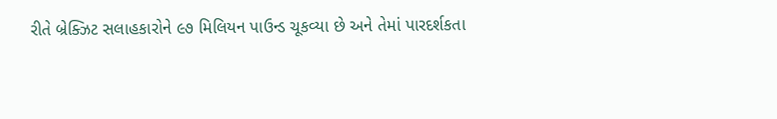રીતે બ્રેક્ઝિટ સલાહકારોને ૯૭ મિલિયન પાઉન્ડ ચૂકવ્યા છે અને તેમાં પારદર્શકતા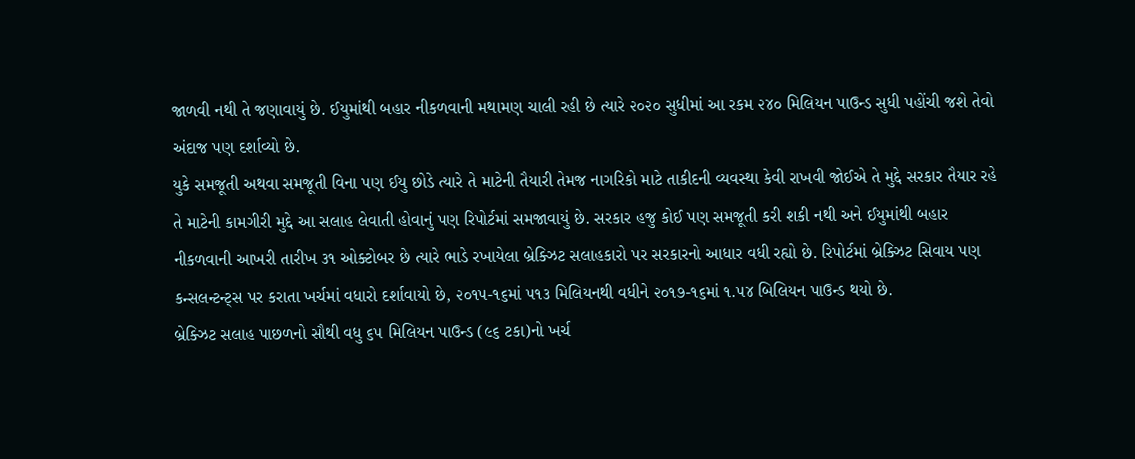જાળવી નથી તે જણાવાયું છે. ઈયુમાંથી બહાર નીકળવાની મથામણ ચાલી રહી છે ત્યારે ૨૦૨૦ સુધીમાં આ રકમ ૨૪૦ મિલિયન પાઉન્ડ સુધી પહોંચી જશે તેવો અંદાજ પણ દર્શાવ્યો છે.
યુકે સમજૂતી અથવા સમજૂતી વિના પણ ઈયુ છોડે ત્યારે તે માટેની તૈયારી તેમજ નાગરિકો માટે તાકીદની વ્યવસ્થા કેવી રાખવી જોઈએ તે મુદ્દે સરકાર તૈયાર રહે તે માટેની કામગીરી મુદ્દે આ સલાહ લેવાતી હોવાનું પણ રિપોર્ટમાં સમજાવાયું છે. સરકાર હજુ કોઈ પણ સમજૂતી કરી શકી નથી અને ઈયુમાંથી બહાર નીકળવાની આખરી તારીખ ૩૧ ઓક્ટોબર છે ત્યારે ભાડે રખાયેલા બ્રેક્ઝિટ સલાહકારો પર સરકારનો આધાર વધી રહ્યો છે. રિપોર્ટમાં બ્રેક્ઝિટ સિવાય પણ કન્સલન્ટન્ટ્સ પર કરાતા ખર્ચમાં વધારો દર્શાવાયો છે, ૨૦૧૫-૧૬માં ૫૧૩ મિલિયનથી વધીને ૨૦૧૭-૧૬માં ૧.૫૪ બિલિયન પાઉન્ડ થયો છે.
બ્રેક્ઝિટ સલાહ પાછળનો સૌથી વધુ ૬૫ મિલિયન પાઉન્ડ (૯૬ ટકા)નો ખર્ચ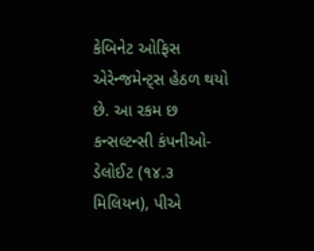કેબિનેટ ઓફિસ એરેન્જમેન્ટ્સ હેઠળ થયો છે. આ રકમ છ કન્સલ્ટન્સી કંપનીઓ- ડેલોઈટ (૧૪.૩ મિલિયન), પીએ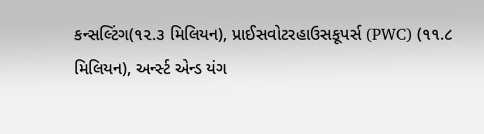કન્સલ્ટિંગ(૧૨.૩ મિલિયન), પ્રાઈસવોટરહાઉસકૂપર્સ (PWC) (૧૧.૮ મિલિયન), અર્ન્સ્ટ એન્ડ યંગ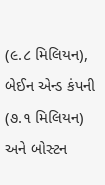(૯.૮ મિલિયન), બેઈન એન્ડ કંપની (૭.૧ મિલિયન) અને બોસ્ટન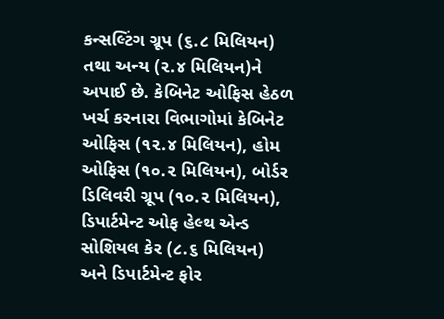કન્સલ્ટિંગ ગ્રૂપ (૬.૮ મિલિયન) તથા અન્ય (૨.૪ મિલિયન)ને અપાઈ છે. કેબિનેટ ઓફિસ હેઠળ ખર્ચ કરનારા વિભાગોમાં કેબિનેટ ઓફિસ (૧૨.૪ મિલિયન), હોમ ઓફિસ (૧૦.૨ મિલિયન), બોર્ડર ડિલિવરી ગ્રૂપ (૧૦.૨ મિલિયન), ડિપાર્ટમેન્ટ ઓફ હેલ્થ એન્ડ સોશિયલ કેર (૮.૬ મિલિયન) અને ડિપાર્ટમેન્ટ ફોર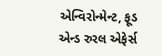એન્વિરોન્મેન્ટ, ફૂડ એન્ડ રુરલ એફેર્સ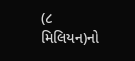(૮ મિલિયન)નો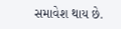સમાવેશ થાય છે.